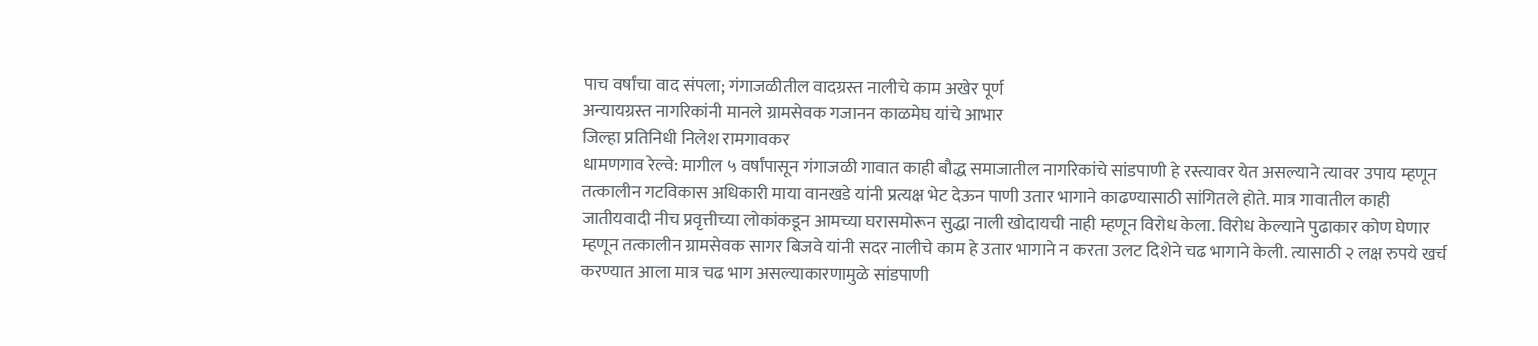पाच वर्षांचा वाद संपला; गंगाजळीतील वादग्रस्त नालीचे काम अखेर पूर्ण
अन्यायग्रस्त नागरिकांनी मानले ग्रामसेवक गजानन काळमेघ यांचे आभार
जिल्हा प्रतिनिधी निलेश रामगावकर
धामणगाव रेल्वे: मागील ५ वर्षांपासून गंगाजळी गावात काही बौद्ध समाजातील नागरिकांचे सांडपाणी हे रस्त्यावर येत असल्याने त्यावर उपाय म्हणून तत्कालीन गटविकास अधिकारी माया वानखडे यांनी प्रत्यक्ष भेट देऊन पाणी उतार भागाने काढण्यासाठी सांगितले होते. मात्र गावातील काही जातीयवादी नीच प्रवृत्तीच्या लोकांकडून आमच्या घरासमोरून सुद्धा नाली खोदायची नाही म्हणून विरोध केला. विरोध केल्याने पुढाकार कोण घेणार म्हणून तत्कालीन ग्रामसेवक सागर बिजवे यांनी सदर नालीचे काम हे उतार भागाने न करता उलट दिशेने चढ भागाने केली. त्यासाठी २ लक्ष रुपये खर्च करण्यात आला मात्र चढ भाग असल्याकारणामुळे सांडपाणी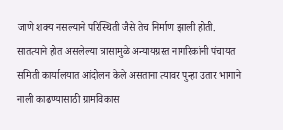जाणे शक्य नसल्याने परिस्थिती जैसे तेच निर्माण झाली होती. सातत्याने होत असलेल्या त्रासामुळे अन्यायग्रस्त नागरिकांनी पंचायत समिती कार्यालयात आंदोलन केले असताना त्यावर पुन्हा उतार भागाने नाली काढण्यासाठी ग्रामविकास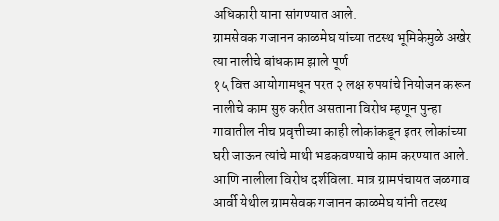अधिकारी याना सांगण्यात आले.
ग्रामसेवक गजानन काळमेघ यांच्या तटस्थ भूमिकेमुळे अखेर त्या नालीचे बांधकाम झाले पूर्ण
१५ वित्त आयोगामधून परत २ लक्ष रुपयांचे नियोजन करून नालीचे काम सुरु करीत असताना विरोध म्हणून पुन्हा गावातील नीच प्रवृत्तीच्या काही लोकांकडून इतर लोकांच्या घरी जाऊन त्यांचे माथी भडकवण्याचे काम करण्यात आले. आणि नालीला विरोध दर्शविला. मात्र ग्रामपंचायत जळगाव आर्वी येथील ग्रामसेवक गजानन काळमेघ यांनी तटस्थ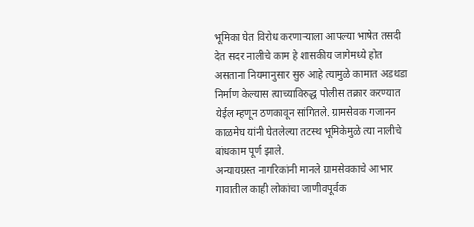भूमिका घेत विरोध करणाऱ्याला आपल्या भाषेत तसदी देत सदर नालीचे काम हे शासकीय जागेमध्ये होत असताना नियमानुसार सुरु आहे त्यामुळे कामात अडथडा निर्माण केल्यास त्याच्याविरुद्ध पोलीस तक्रार करण्यात येईल म्हणून ठणकावून सांगितले. ग्रामसेवक गजानन काळमेघ यांनी घेतलेल्या तटस्थ भूमिकेमुळे त्या नालीचे बांधकाम पूर्ण झाले.
अन्यायग्रस्त नागरिकांनी मानले ग्रामसेवकाचे आभार
गावातील काही लोकांचा जाणीवपूर्वक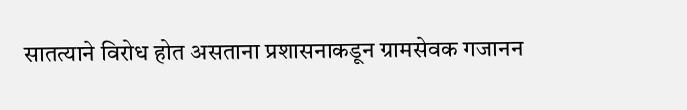सातत्याने विरोध होत असताना प्रशासनाकडून ग्रामसेवक गजानन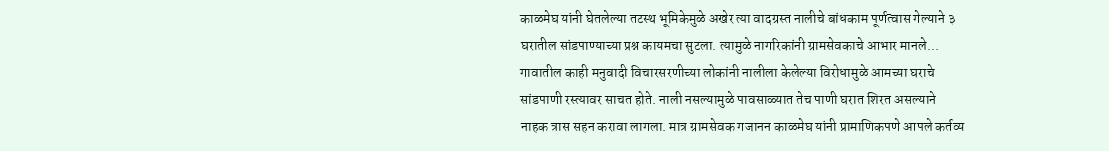काळमेघ यांनी घेतलेल्या तटस्थ भूमिकेमुळे अखेर त्या वादग्रस्त नालीचे बांधकाम पूर्णत्वास गेल्याने ३ घरातील सांडपाण्याच्या प्रश्न कायमचा सुटला. त्यामुळे नागरिकांनी ग्रामसेवकाचे आभार मानले...
गावातील काही मनुवादी विचारसरणीच्या लोकांनी नालीला केलेल्या विरोधामुळे आमच्या घराचे सांडपाणी रस्त्यावर साचत होते. नाली नसल्यामुळे पावसाळ्यात तेच पाणी घरात शिरत असल्याने नाहक त्रास सहन करावा लागला. मात्र ग्रामसेवक गजानन काळमेघ यांनी प्रामाणिकपणे आपले कर्तव्य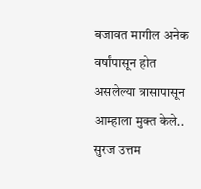बजावत मागील अनेक वर्षांपासून होत असलेल्या त्रासापासून आम्हाला मुक्त केले..
सुरज उत्तम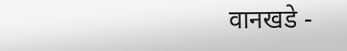वानखडे -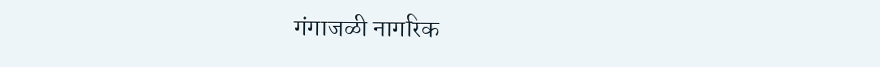गंगाजळी नागरिक